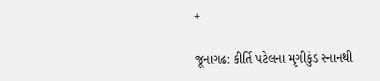+

જૂનાગઢ: કીર્તિ પટેલના મૃગીકુંડ સ્નાનથી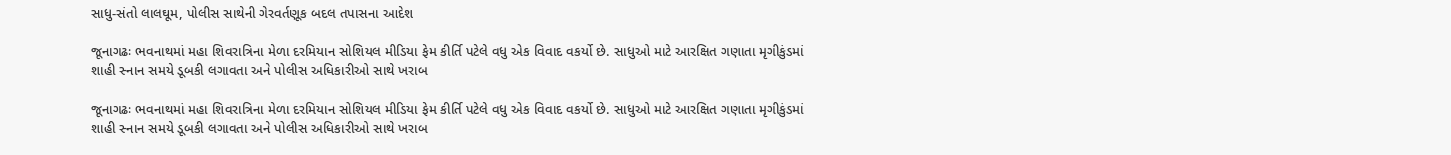સાધુ-સંતો લાલઘૂમ, પોલીસ સાથેની ગેરવર્તણૂક બદલ તપાસના આદેશ

જૂનાગઢઃ ભવનાથમાં મહા શિવરાત્રિના મેળા દરમિયાન સોશિયલ મીડિયા ફેમ કીર્તિ પટેલે વધુ એક વિવાદ વકર્યો છે. સાધુઓ માટે આરક્ષિત ગણાતા મૃગીકુંડમાં શાહી સ્નાન સમયે ડૂબકી લગાવતા અને પોલીસ અધિકારીઓ સાથે ખરાબ

જૂનાગઢઃ ભવનાથમાં મહા શિવરાત્રિના મેળા દરમિયાન સોશિયલ મીડિયા ફેમ કીર્તિ પટેલે વધુ એક વિવાદ વકર્યો છે. સાધુઓ માટે આરક્ષિત ગણાતા મૃગીકુંડમાં શાહી સ્નાન સમયે ડૂબકી લગાવતા અને પોલીસ અધિકારીઓ સાથે ખરાબ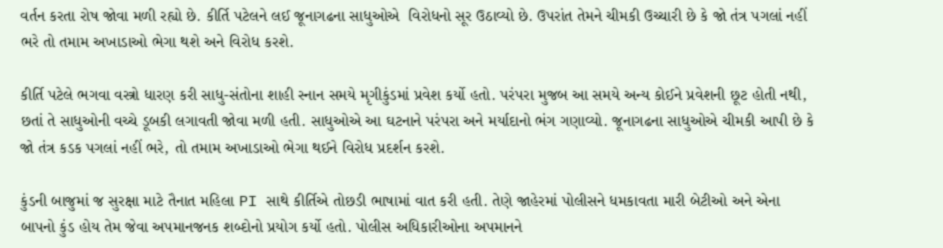વર્તન કરતા રોષ જોવા મળી રહ્યો છે. કીર્તિ પટેલને લઈ જૂનાગઢના સાધુઓએ  વિરોધનો સૂર ઉઠાવ્યો છે. ઉપરાંત તેમને ચીમકી ઉચ્ચારી છે કે જો તંત્ર પગલાં નહીં ભરે તો તમામ અખાડાઓ ભેગા થશે અને વિરોધ કરશે.

કીર્તિ પટેલે ભગવા વસ્ત્રો ધારણ કરી સાધુ-સંતોના શાહી સ્નાન સમયે મૃગીકુંડમાં પ્રવેશ કર્યો હતો. પરંપરા મુજબ આ સમયે અન્ય કોઈને પ્રવેશની છૂટ હોતી નથી, છતાં તે સાધુઓની વચ્ચે ડૂબકી લગાવતી જોવા મળી હતી. સાધુઓએ આ ઘટનાને પરંપરા અને મર્યાદાનો ભંગ ગણાવ્યો. જૂનાગઢના સાધુઓએ ચીમકી આપી છે કે જો તંત્ર કડક પગલાં નહીં ભરે, તો તમામ અખાડાઓ ભેગા થઈને વિરોધ પ્રદર્શન કરશે.

કુંડની બાજુમાં જ સુરક્ષા માટે તૈનાત મહિલા PI સાથે કીર્તિએ તોછડી ભાષામાં વાત કરી હતી. તેણે જાહેરમાં પોલીસને ધમકાવતા મારી બેટીઓ અને એના બાપનો કુંડ હોય તેમ જેવા અપમાનજનક શબ્દોનો પ્રયોગ કર્યો હતો. પોલીસ અધિકારીઓના અપમાનને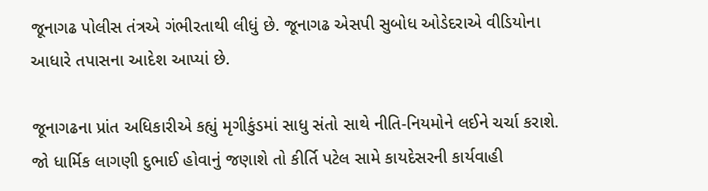જૂનાગઢ પોલીસ તંત્રએ ગંભીરતાથી લીધું છે. જૂનાગઢ એસપી સુબોધ ઓડેદરાએ વીડિયોના આધારે તપાસના આદેશ આપ્યાં છે.

જૂનાગઢના પ્રાંત અધિકારીએ કહ્યું મૃગીકુંડમાં સાધુ સંતો સાથે નીતિ-નિયમોને લઈને ચર્ચા કરાશે. જો ધાર્મિક લાગણી દુભાઈ હોવાનું જણાશે તો કીર્તિ પટેલ સામે કાયદેસરની કાર્યવાહી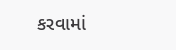કરવામાં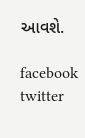આવશે.

facebook twitter